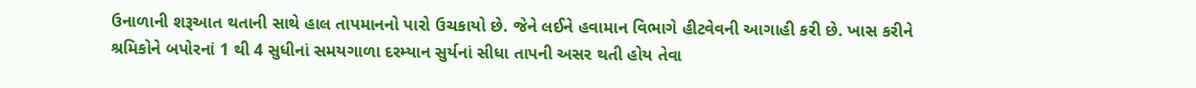ઉનાળાની શરૂઆત થતાની સાથે હાલ તાપમાનનો પારો ઉચકાયો છે. જેને લઈને હવામાન વિભાગે હીટવેવની આગાહી કરી છે. ખાસ કરીને શ્રમિકોને બપોરનાં 1 થી 4 સુધીનાં સમયગાળા દરમ્યાન સુર્યનાં સીધા તાપની અસર થતી હોય તેવા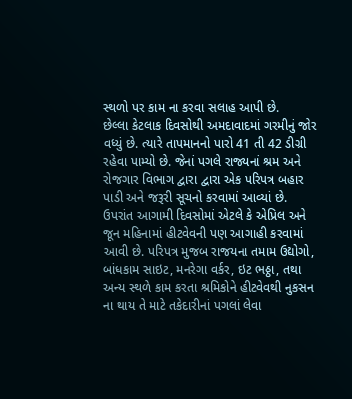સ્થળો પર કામ ના કરવા સલાહ આપી છે.
છેલ્લા કેટલાક દિવસોથી અમદાવાદમાં ગરમીનું જોર વધ્યું છે. ત્યારે તાપમાનનો પારો 41 તી 42 ડીગ્રી રહેવા પામ્યો છે. જેનાં પગલે રાજ્યનાં શ્રમ અને રોજગાર વિભાગ દ્વારા દ્વારા એક પરિપત્ર બહાર પાડી અને જરૂરી સૂચનો કરવામાં આવ્યાં છે. ઉપરાંત આગામી દિવસોમાં એટલે કે એપ્રિલ અને જૂન મહિનામાં હીટવેવની પણ આગાહી કરવામાં આવી છે. પરિપત્ર મુજબ રાજયના તમામ ઉદ્યોગો, બાંધકામ સાઇટ, મનરેગા વર્કર, ઇટ ભઠ્ઠા, તથા અન્ય સ્થળે કામ કરતા શ્રમિકોને હીટવેવથી નુકસન ના થાય તે માટે તકેદારીનાં પગલાં લેવા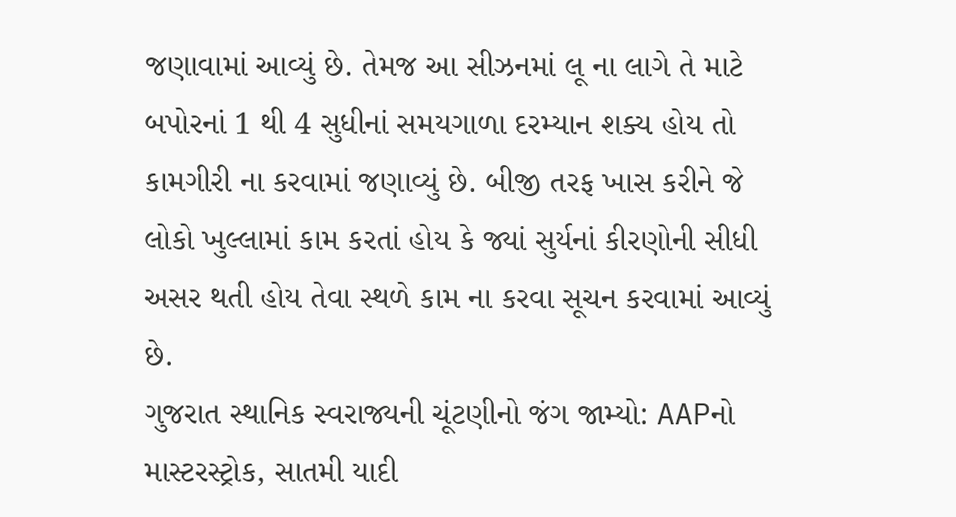જણાવામાં આવ્યું છે. તેમજ આ સીઝનમાં લૂ ના લાગે તે માટે બપોરનાં 1 થી 4 સુધીનાં સમયગાળા દરમ્યાન શક્ય હોય તો કામગીરી ના કરવામાં જણાવ્યું છે. બીજી તરફ ખાસ કરીને જે લોકો ખુલ્લામાં કામ કરતાં હોય કે જ્યાં સુર્યનાં કીરણોની સીધી અસર થતી હોય તેવા સ્થળે કામ ના કરવા સૂચન કરવામાં આવ્યું છે.
ગુજરાત સ્થાનિક સ્વરાજ્યની ચૂંટણીનો જંગ જામ્યો: AAPનો માસ્ટરસ્ટ્રોક, સાતમી યાદી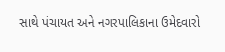સાથે પંચાયત અને નગરપાલિકાના ઉમેદવારો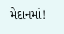મેદાનમાં!